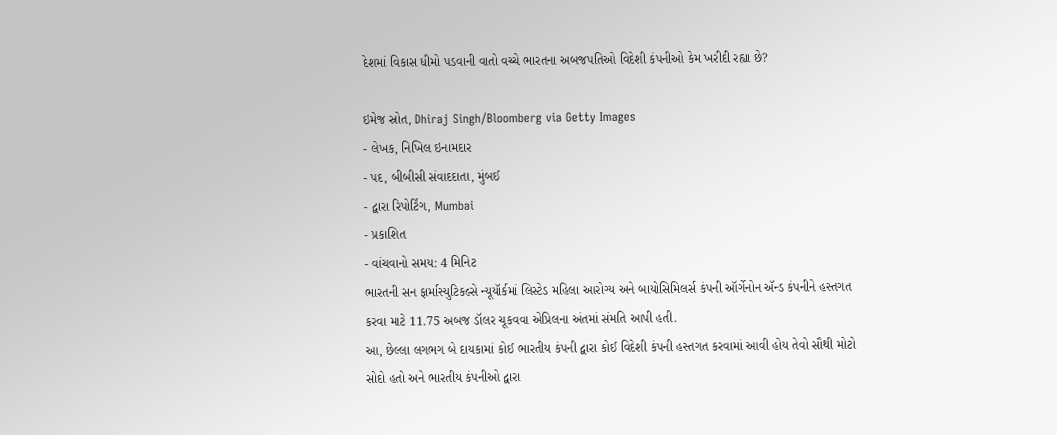દેશમાં વિકાસ ધીમો પડવાની વાતો વચ્ચે ભારતના અબજપતિઓ વિદેશી કંપનીઓ કેમ ખરીદી રહ્યા છે?

ઇમેજ સ્રોત, Dhiraj Singh/Bloomberg via Getty Images
- લેખક, નિખિલ ઇનામદાર
- પદ, બીબીસી સંવાદદાતા, મુંબઈ
- દ્વારા રિપોર્ટિંગ, Mumbai
- પ્રકાશિત
- વાંચવાનો સમય: 4 મિનિટ
ભારતની સન ફાર્માસ્યુટિકલ્સે ન્યૂયૉર્કમાં લિસ્ટેડ મહિલા આરોગ્ય અને બાયોસિમિલર્સ કંપની ઑર્ગેનોન ઍન્ડ કંપનીને હસ્તગત કરવા માટે 11.75 અબજ ડૉલર ચૂકવવા એપ્રિલના અંતમાં સંમતિ આપી હતી.
આ, છેલ્લા લગભગ બે દાયકામાં કોઈ ભારતીય કંપની દ્વારા કોઈ વિદેશી કંપની હસ્તગત કરવામાં આવી હોય તેવો સૌથી મોટો સોદો હતો અને ભારતીય કંપનીઓ દ્વારા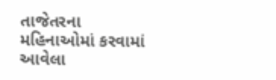તાજેતરના મહિનાઓમાં કરવામાં આવેલા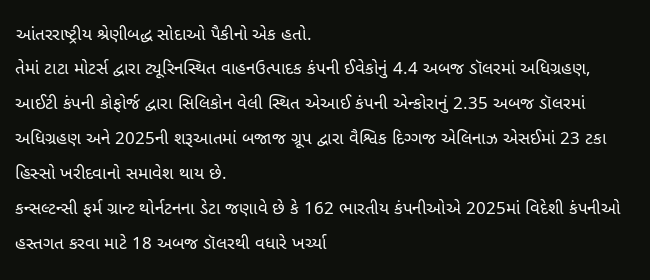આંતરરાષ્ટ્રીય શ્રેણીબદ્ધ સોદાઓ પૈકીનો એક હતો.
તેમાં ટાટા મોટર્સ દ્વારા ટ્યૂરિનસ્થિત વાહનઉત્પાદક કંપની ઈવેકોનું 4.4 અબજ ડૉલરમાં અધિગ્રહણ, આઈટી કંપની કોફોર્જ દ્વારા સિલિકોન વેલી સ્થિત એઆઈ કંપની એન્કોરાનું 2.35 અબજ ડૉલરમાં અધિગ્રહણ અને 2025ની શરૂઆતમાં બજાજ ગ્રૂપ દ્વારા વૈશ્વિક દિગ્ગજ એલિનાઝ એસઈમાં 23 ટકા હિસ્સો ખરીદવાનો સમાવેશ થાય છે.
કન્સલ્ટન્સી ફર્મ ગ્રાન્ટ થોર્નટનના ડેટા જણાવે છે કે 162 ભારતીય કંપનીઓએ 2025માં વિદેશી કંપનીઓ હસ્તગત કરવા માટે 18 અબજ ડૉલરથી વધારે ખર્ચ્યા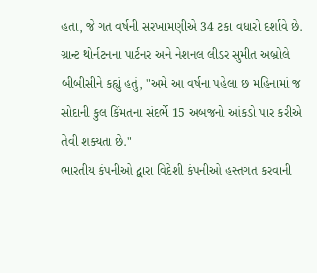હતા, જે ગત વર્ષની સરખામણીએ 34 ટકા વધારો દર્શાવે છે.
ગ્રાન્ટ થોર્નટનના પાર્ટનર અને નેશનલ લીડર સુમીત અબ્રોલે બીબીસીને કહ્યું હતું, "અમે આ વર્ષના પહેલા છ મહિનામાં જ સોદાની કુલ કિંમતના સંદર્ભે 15 અબજનો આંકડો પાર કરીએ તેવી શક્યતા છે."
ભારતીય કંપનીઓ દ્વારા વિદેશી કંપનીઓ હસ્તગત કરવાની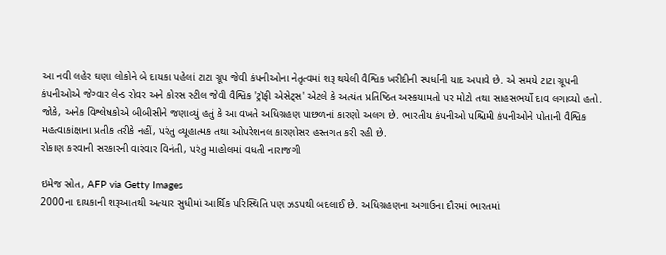આ નવી લહેર ઘણા લોકોને બે દાયકા પહેલાં ટાટા ગ્રૂપ જેવી કંપનીઓના નેતૃત્વમાં શરૂ થયેલી વૈશ્વિક ખરીદીની સ્પર્ધાની યાદ અપાવે છે. એ સમયે ટાટા ગ્રૂપની કંપનીઓએ જેગ્વાર લેન્ડ રોવર અને કોરસ સ્ટીલ જેવી વૈશ્વિક 'ટ્રૉફી એસેટ્સ' એટલે કે અત્યંત પ્રતિષ્ઠિત અસ્કયામતો પર મોટો તથા સાહસભર્યો દાવ લગાવ્યો હતો.
જોકે, અનેક વિશ્લેષકોએ બીબીસીને જણાવ્યું હતું કે આ વખતે અધિગ્રહણ પાછળનાં કારણો અલગ છે. ભારતીય કંપનીઓ પશ્ચિમી કંપનીઓને પોતાની વૈશ્વિક મહત્વાકાંક્ષાના પ્રતીક તરીકે નહીં, પરંતુ વ્યૂહાત્મક તથા ઓપરેશનલ કારણોસર હસ્તગત કરી રહી છે.
રોકાણ કરવાની સરકારની વારંવાર વિનંતી, પરંતુ માહોલમાં વધતી નારાજગી

ઇમેજ સ્રોત, AFP via Getty Images
2000ના દાયકાની શરૂઆતથી અત્યાર સુધીમાં આર્થિક પરિસ્થિતિ પણ ઝડપથી બદલાઈ છે. અધિગ્રહણના અગાઉના દૌરમાં ભારતમાં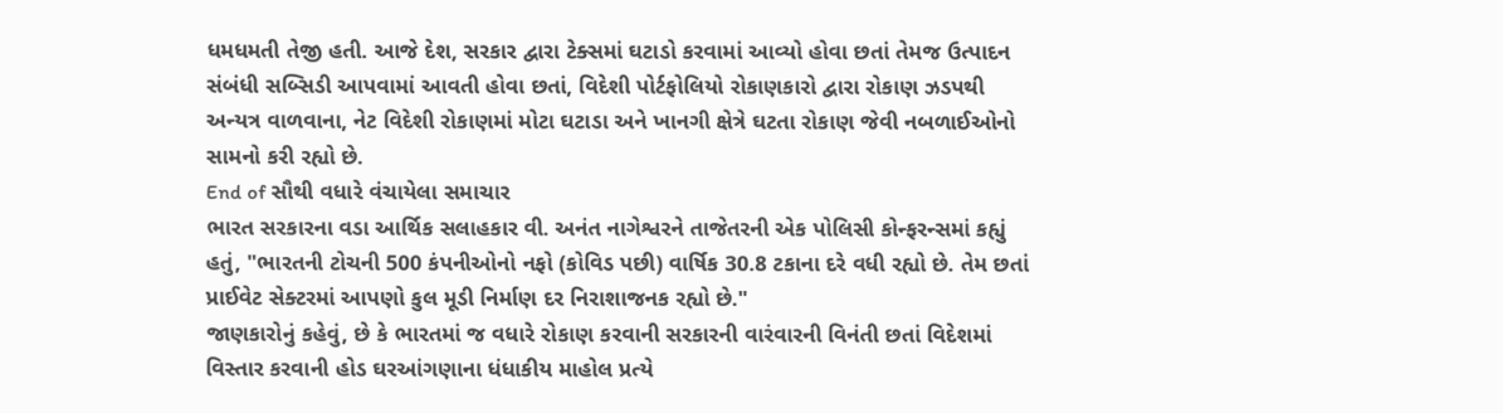ધમધમતી તેજી હતી. આજે દેશ, સરકાર દ્વારા ટેક્સમાં ઘટાડો કરવામાં આવ્યો હોવા છતાં તેમજ ઉત્પાદન સંબંધી સબ્સિડી આપવામાં આવતી હોવા છતાં, વિદેશી પોર્ટફોલિયો રોકાણકારો દ્વારા રોકાણ ઝડપથી અન્યત્ર વાળવાના, નેટ વિદેશી રોકાણમાં મોટા ઘટાડા અને ખાનગી ક્ષેત્રે ઘટતા રોકાણ જેવી નબળાઈઓનો સામનો કરી રહ્યો છે.
End of સૌથી વધારે વંચાયેલા સમાચાર
ભારત સરકારના વડા આર્થિક સલાહકાર વી. અનંત નાગેશ્વરને તાજેતરની એક પોલિસી કોન્ફરન્સમાં કહ્યું હતું, "ભારતની ટોચની 500 કંપનીઓનો નફો (કોવિડ પછી) વાર્ષિક 30.8 ટકાના દરે વધી રહ્યો છે. તેમ છતાં પ્રાઈવેટ સેક્ટરમાં આપણો કુલ મૂડી નિર્માણ દર નિરાશાજનક રહ્યો છે."
જાણકારોનું કહેવું, છે કે ભારતમાં જ વધારે રોકાણ કરવાની સરકારની વારંવારની વિનંતી છતાં વિદેશમાં વિસ્તાર કરવાની હોડ ઘરઆંગણાના ધંધાકીય માહોલ પ્રત્યે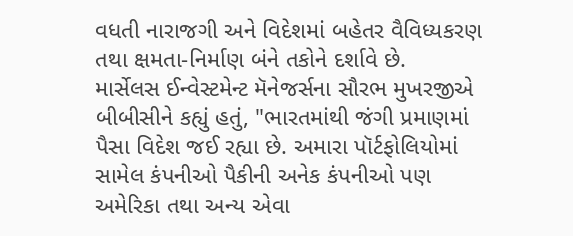વધતી નારાજગી અને વિદેશમાં બહેતર વૈવિધ્યકરણ તથા ક્ષમતા-નિર્માણ બંને તકોને દર્શાવે છે.
માર્સેલસ ઈન્વેસ્ટમેન્ટ મૅનેજર્સના સૌરભ મુખરજીએ બીબીસીને કહ્યું હતું, "ભારતમાંથી જંગી પ્રમાણમાં પૈસા વિદેશ જઈ રહ્યા છે. અમારા પૉર્ટફોલિયોમાં સામેલ કંપનીઓ પૈકીની અનેક કંપનીઓ પણ અમેરિકા તથા અન્ય એવા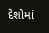દેશોમાં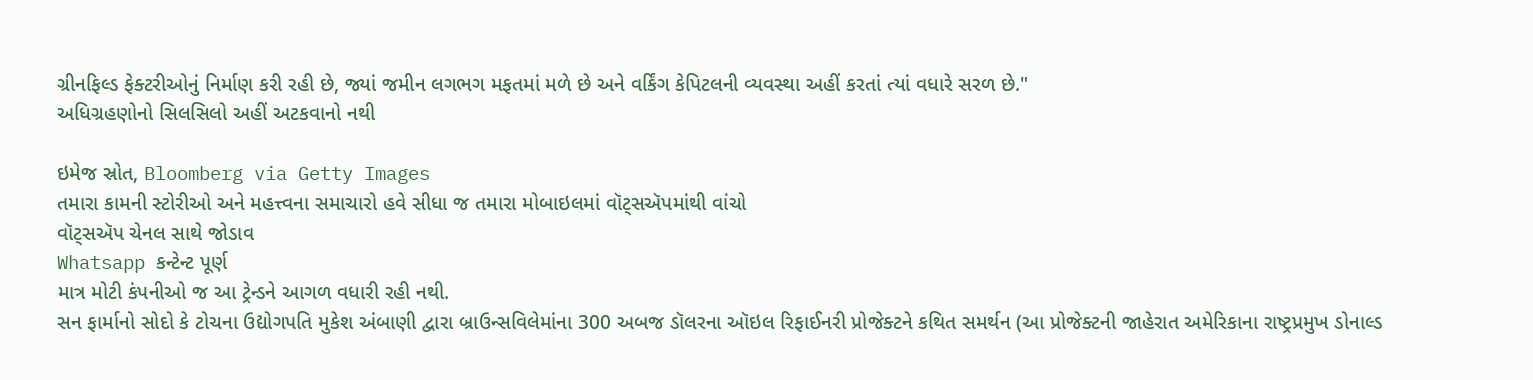ગ્રીનફિલ્ડ ફેક્ટરીઓનું નિર્માણ કરી રહી છે, જ્યાં જમીન લગભગ મફતમાં મળે છે અને વર્કિંગ કેપિટલની વ્યવસ્થા અહીં કરતાં ત્યાં વધારે સરળ છે."
અધિગ્રહણોનો સિલસિલો અહીં અટકવાનો નથી

ઇમેજ સ્રોત, Bloomberg via Getty Images
તમારા કામની સ્ટોરીઓ અને મહત્ત્વના સમાચારો હવે સીધા જ તમારા મોબાઇલમાં વૉટ્સઍપમાંથી વાંચો
વૉટ્સઍપ ચેનલ સાથે જોડાવ
Whatsapp કન્ટેન્ટ પૂર્ણ
માત્ર મોટી કંપનીઓ જ આ ટ્રેન્ડને આગળ વધારી રહી નથી.
સન ફાર્માનો સોદો કે ટોચના ઉદ્યોગપતિ મુકેશ અંબાણી દ્વારા બ્રાઉન્સવિલેમાંના 300 અબજ ડૉલરના ઑઇલ રિફાઈનરી પ્રોજેક્ટને કથિત સમર્થન (આ પ્રોજેક્ટની જાહેરાત અમેરિકાના રાષ્ટ્રપ્રમુખ ડોનાલ્ડ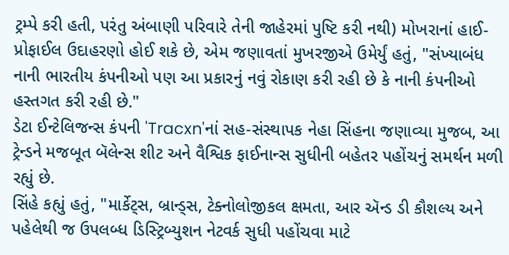ટ્રમ્પે કરી હતી, પરંતુ અંબાણી પરિવારે તેની જાહેરમાં પુષ્ટિ કરી નથી) મોખરાનાં હાઈ-પ્રોફાઈલ ઉદાહરણો હોઈ શકે છે, એમ જણાવતાં મુખરજીએ ઉમેર્યું હતું, "સંખ્યાબંધ નાની ભારતીય કંપનીઓ પણ આ પ્રકારનું નવું રોકાણ કરી રહી છે કે નાની કંપનીઓ હસ્તગત કરી રહી છે."
ડેટા ઈન્ટેલિજન્સ કંપની 'Tracxn'નાં સહ-સંસ્થાપક નેહા સિંહના જણાવ્યા મુજબ, આ ટ્રેન્ડને મજબૂત બૅલેન્સ શીટ અને વૈશ્વિક ફાઈનાન્સ સુધીની બહેતર પહોંચનું સમર્થન મળી રહ્યું છે.
સિંહે કહ્યું હતું, "માર્કેટ્સ, બ્રાન્ડ્સ, ટેક્નોલોજીકલ ક્ષમતા, આર ઍન્ડ ડી કૌશલ્ય અને પહેલેથી જ ઉપલબ્ધ ડિસ્ટ્રિબ્યુશન નેટવર્ક સુધી પહોંચવા માટે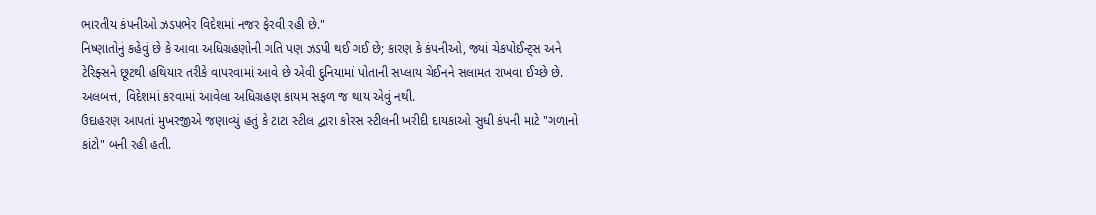ભારતીય કંપનીઓ ઝડપભેર વિદેશમાં નજર ફેરવી રહી છે."
નિષ્ણાતોનું કહેવું છે કે આવા અધિગ્રહણોની ગતિ પણ ઝડપી થઈ ગઈ છે; કારણ કે કંપનીઓ, જ્યાં ચેકપોઈન્ટ્સ અને ટેરિફ્સને છૂટથી હથિયાર તરીકે વાપરવામાં આવે છે એવી દુનિયામાં પોતાની સપ્લાય ચેઈનને સલામત રાખવા ઈચ્છે છે.
અલબત્ત, વિદેશમાં કરવામાં આવેલા અધિગ્રહણ કાયમ સફળ જ થાય એવું નથી.
ઉદાહરણ આપતાં મુખરજીએ જણાવ્યું હતું કે ટાટા સ્ટીલ દ્વારા કોરસ સ્ટીલની ખરીદી દાયકાઓ સુધી કંપની માટે "ગળાનો કાંટો" બની રહી હતી.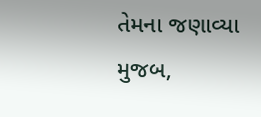તેમના જણાવ્યા મુજબ,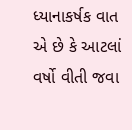ધ્યાનાકર્ષક વાત એ છે કે આટલાં વર્ષો વીતી જવા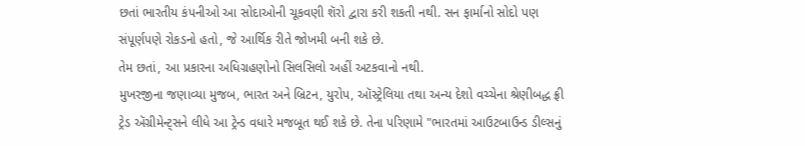છતાં ભારતીય કંપનીઓ આ સોદાઓની ચૂકવણી શૅરો દ્વારા કરી શકતી નથી. સન ફાર્માનો સોદો પણ સંપૂર્ણપણે રોકડનો હતો, જે આર્થિક રીતે જોખમી બની શકે છે.
તેમ છતાં, આ પ્રકારના અધિગ્રહણોનો સિલસિલો અહીં અટકવાનો નથી.
મુખરજીના જણાવ્યા મુજબ, ભારત અને બ્રિટન, યુરોપ, ઑસ્ટ્રેલિયા તથા અન્ય દેશો વચ્ચેના શ્રેણીબદ્ધ ફ્રી ટ્રેડ ઍગ્રીમેન્ટ્સને લીધે આ ટ્રેન્ડ વધારે મજબૂત થઈ શકે છે. તેના પરિણામે "ભારતમાં આઉટબાઉન્ડ ડીલ્સનું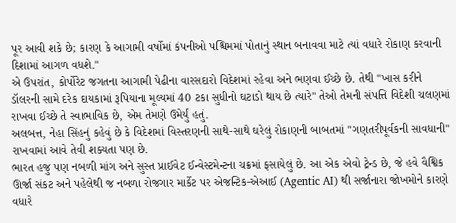પૂર આવી શકે છે; કારણ કે આગામી વર્ષોમાં કંપનીઓ પશ્ચિમમાં પોતાનું સ્થાન બનાવવા માટે ત્યાં વધારે રોકાણ કરવાની દિશામાં આગળ વધશે."
એ ઉપરાંત, કોર્પોરેટ જગતના આગામી પેઢીના વારસદારો વિદેશમાં રહેવા અને ભણવા ઈચ્છે છે. તેથી "ખાસ કરીને ડૉલરની સામે દરેક દાયકામાં રૂપિયાના મૂલ્યમાં 40 ટકા સુધીનો ઘટાડો થાય છે ત્યારે" તેઓ તેમની સંપત્તિ વિદેશી ચલણમાં રાખવા ઈચ્છે તે સ્વાભાવિક છે, એમ તેમણે ઉમેર્યું હતું.
અલબત્ત, નેહા સિંહનું કહેવું છે કે વિદેશમાં વિસ્તરણની સાથે-સાથે ઘરેલું રોકાણની બાબતમાં "ગણતરીપૂર્વકની સાવધાની" રાખવામાં આવે તેવી શક્યતા પણ છે.
ભારત હજુ પણ નબળી માંગ અને સુસ્ત પ્રાઈવેટ ઈન્વેસ્ટમેન્ટના ચક્રમાં ફસાયેલું છે. આ એક એવો ટ્રેન્ડ છે, જે હવે વૈશ્વિક ઊર્જા સંકટ અને પહેલેથી જ નબળા રોજગાર માર્કેટ પર એજન્ટિક-એઆઈ (Agentic AI) થી સર્જાનારા જોખમોને કારણે વધારે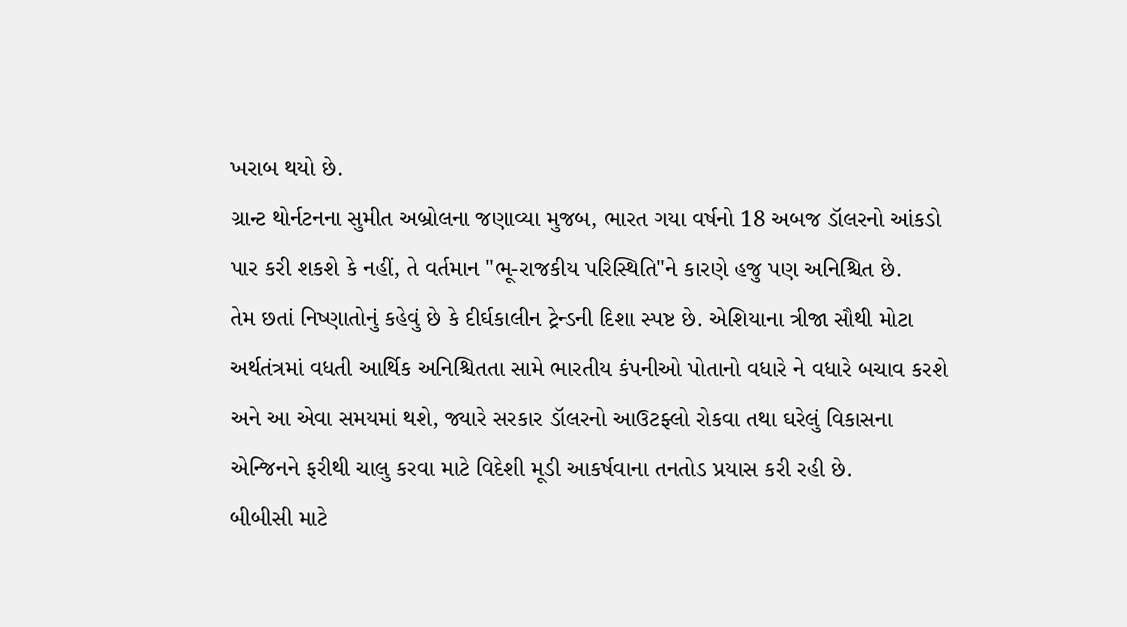ખરાબ થયો છે.
ગ્રાન્ટ થોર્નટનના સુમીત અબ્રોલના જણાવ્યા મુજબ, ભારત ગયા વર્ષનો 18 અબજ ડૉલરનો આંકડો પાર કરી શકશે કે નહીં, તે વર્તમાન "ભૂ-રાજકીય પરિસ્થિતિ"ને કારણે હજુ પણ અનિશ્ચિત છે.
તેમ છતાં નિષ્ણાતોનું કહેવું છે કે દીર્ઘકાલીન ટ્રેન્ડની દિશા સ્પષ્ટ છે. એશિયાના ત્રીજા સૌથી મોટા અર્થતંત્રમાં વધતી આર્થિક અનિશ્ચિતતા સામે ભારતીય કંપનીઓ પોતાનો વધારે ને વધારે બચાવ કરશે અને આ એવા સમયમાં થશે, જ્યારે સરકાર ડૉલરનો આઉટફ્લો રોકવા તથા ઘરેલું વિકાસના એન્જિનને ફરીથી ચાલુ કરવા માટે વિદેશી મૂડી આકર્ષવાના તનતોડ પ્રયાસ કરી રહી છે.
બીબીસી માટે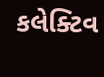કલેક્ટિવ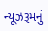ન્યૂઝરૂમનું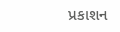પ્રકાશન